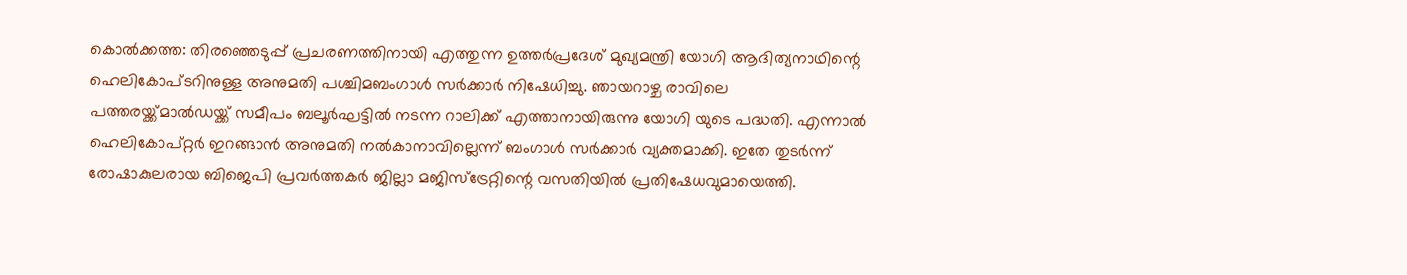കൊൽക്കത്ത: തിരഞ്ഞെടുപ്പ് പ്രചരണത്തിനായി എത്തുന്ന ഉത്തർപ്രദേശ് മുഖ്യമന്ത്രി യോഗി ആദിത്യനാഥിന്റെ ഹെലികോപ്ടറിനുള്ള അനുമതി പശ്ചിമബംഗാൾ സർക്കാർ നിഷേധിച്ചു. ഞായറാഴ്ച രാവിലെ പത്തരയ്ക്ക്മാൽഡയ്ക്ക് സമീപം ബലൂർഘട്ടിൽ നടന്ന റാലിക്ക് എത്താനായിരുന്നു യോഗി യുടെ പദ്ധതി. എന്നാൽ ഹെലികോപ്റ്റർ ഇറങ്ങാൻ അനുമതി നൽകാനാവില്ലെന്ന് ബംഗാൾ സർക്കാർ വ്യക്തമാക്കി. ഇതേ തുടർന്ന് രോഷാകുലരായ ബിജെപി പ്രവർത്തകർ ജില്ലാ മജിസ്ട്രേറ്റിന്റെ വസതിയിൽ പ്രതിഷേധവുമായെത്തി.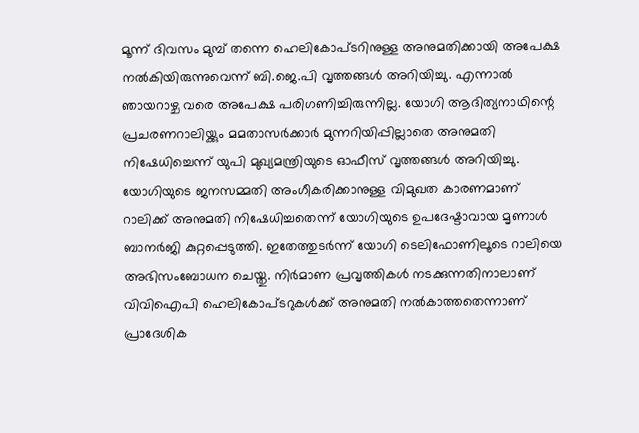മൂന്ന് ദിവസം മുമ്പ് തന്നെ ഹെലികോപ്ടറിനുള്ള അനുമതിക്കായി അപേക്ഷ നൽകിയിരുന്നുവെന്ന് ബി.ജെ.പി വൃത്തങ്ങൾ അറിയിച്ചു. എന്നാൽ ഞായറാഴ്ച വരെ അപേക്ഷ പരിഗണിച്ചിരുന്നില്ല. യോഗി ആദിത്യനാഥിന്റെ പ്രചരണറാലിയ്ക്കും മമതാസർക്കാർ മുന്നറിയിപ്പില്ലാതെ അനുമതി നിഷേധിച്ചെന്ന് യുപി മുഖ്യമന്ത്രിയുടെ ഓഫീസ് വൃത്തങ്ങൾ അറിയിച്ചു. യോഗിയുടെ ജനസമ്മതി അംഗീകരിക്കാനുള്ള വിമുഖത കാരണമാണ് റാലിക്ക് അനുമതി നിഷേധിച്ചതെന്ന് യോഗിയുടെ ഉപദേഷ്ടാവായ മൃണാൾ ബാനർജി കുറ്റപ്പെടുത്തി. ഇതേത്തുടർന്ന് യോഗി ടെലിഫോണിലൂടെ റാലിയെ അഭിസംബോധന ചെയ്തു. നിർമാണ പ്രവൃത്തികൾ നടക്കുന്നതിനാലാണ് വിവിഐപി ഹെലികോപ്ടറുകൾക്ക് അനുമതി നൽകാത്തതെന്നാണ് പ്രാദേശിക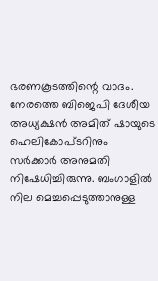ഭരണകൂടത്തിന്റെ വാദം. നേരത്തെ ബിജെപി ദേശീയ അധ്യക്ഷൻ അമിത് ഷായുടെ ഹെലികോപ്ടറിനും സർക്കാർ അനുമതി നിഷേധിച്ചിരുന്നു. ബംഗാളിൽ നില മെച്ചപ്പെടുത്താനുള്ള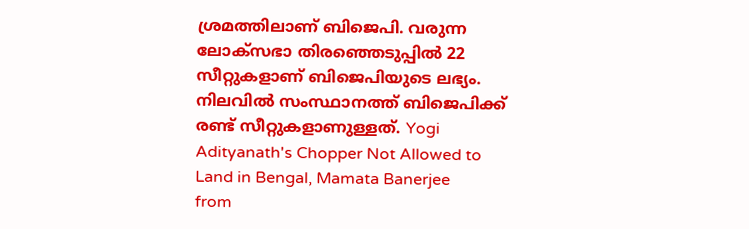ശ്രമത്തിലാണ് ബിജെപി. വരുന്ന ലോക്സഭാ തിരഞ്ഞെടുപ്പിൽ 22 സീറ്റുകളാണ് ബിജെപിയുടെ ലഭ്യം. നിലവിൽ സംസ്ഥാനത്ത് ബിജെപിക്ക് രണ്ട് സീറ്റുകളാണുള്ളത്. Yogi Adityanath's Chopper Not Allowed to Land in Bengal, Mamata Banerjee
from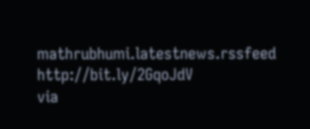mathrubhumi.latestnews.rssfeed http://bit.ly/2GqoJdV
via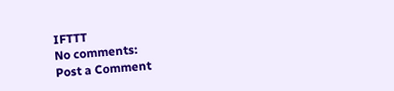IFTTT
No comments:
Post a Comment